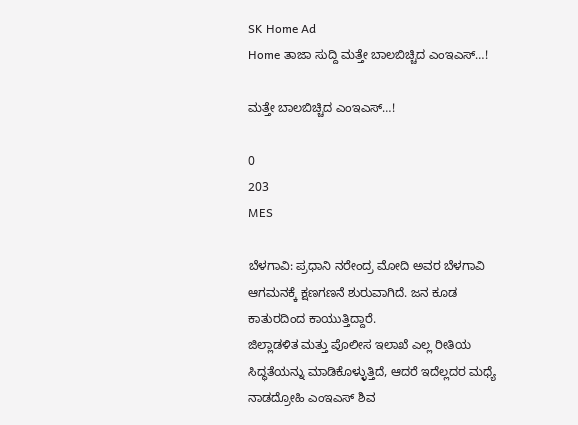SK Home Ad
Home ತಾಜಾ ಸುದ್ದಿ ಮತ್ತೇ ಬಾಲಬಿಚ್ಚಿದ ಎಂಇಎಸ್…!

ಮತ್ತೇ ಬಾಲಬಿಚ್ಚಿದ ಎಂಇಎಸ್…!

0
203
MES

ಬೆಳಗಾವಿ: ಪ್ರಧಾನಿ ನರೇಂದ್ರ ಮೋದಿ ಅವರ ಬೆಳಗಾವಿ ಆಗಮನಕ್ಕೆ ಕ್ಷಣಗಣನೆ ಶುರುವಾಗಿದೆ. ಜನ ಕೂಡ ಕಾತುರದಿಂದ ಕಾಯುತ್ತಿದ್ದಾರೆ.
ಜಿಲ್ಲಾಡಳಿತ ಮತ್ತು ಪೊಲೀಸ ಇಲಾಖೆ ಎಲ್ಲ ರೀತಿಯ ಸಿದ್ಧತೆಯನ್ನು ಮಾಡಿಕೊಳ್ಳುತ್ತಿದೆ, ಆದರೆ ಇದೆಲ್ಲದರ ಮಧ್ಯೆ ನಾಡದ್ರೋಹಿ ಎಂಇಎಸ್ ಶಿವ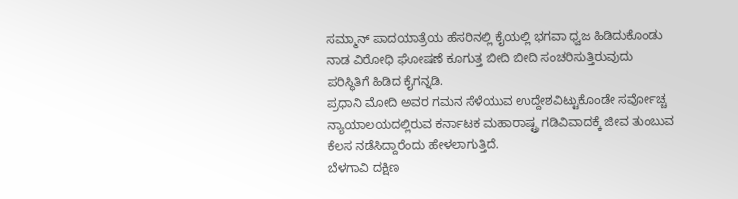ಸಮ್ಮಾನ್ ಪಾದಯಾತ್ರೆಯ ಹೆಸರಿನಲ್ಲಿ ಕೈಯಲ್ಲಿ ಭಗವಾ ಧ್ವಜ ಹಿಡಿದುಕೊಂಡು ನಾಡ ವಿರೋಧಿ ಘೋಷಣೆ ಕೂಗುತ್ತ ಬೀದಿ ಬೀದಿ ಸಂಚರಿಸುತ್ತಿರುವುದು ಪರಿಸ್ಥಿತಿಗೆ ಹಿಡಿದ ಕೈಗನ್ನಡಿ.
ಪ್ರಧಾನಿ ಮೋದಿ ಅವರ ಗಮನ ಸೆಳೆಯುವ ಉದ್ದೇಶವಿಟ್ಟುಕೊಂಡೇ ಸರ್ವೋಚ್ಚ ನ್ಯಾಯಾಲಯದಲ್ಲಿರುವ ಕರ್ನಾಟಕ ಮಹಾರಾಷ್ಟ್ರ ಗಡಿವಿವಾದಕ್ಕೆ ಜೀವ ತುಂಬುವ ಕೆಲಸ ನಡೆಸಿದ್ದಾರೆಂದು ಹೇಳಲಾಗುತ್ತಿದೆ.
ಬೆಳಗಾವಿ ದಕ್ಷಿಣ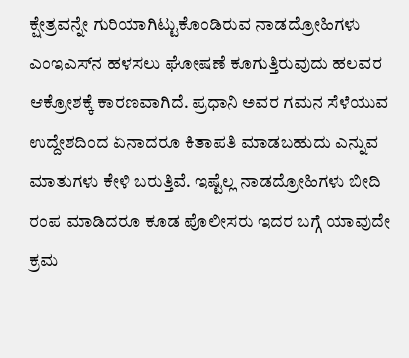ಕ್ಷೇತ್ರವನ್ನೇ ಗುರಿಯಾಗಿಟ್ಟುಕೊಂಡಿರುವ ನಾಡದ್ರೋಹಿಗಳು ಎಂಇಎಸ್‌ನ ಹಳಸಲು ಘೋಷಣೆ ಕೂಗುತ್ತಿರುವುದು ಹಲವರ ಆಕ್ರೋಶಕ್ಕೆ ಕಾರಣವಾಗಿದೆ. ಪ್ರಧಾನಿ ಅವರ ಗಮನ ಸೆಳೆಯುವ ಉದ್ದೇಶದಿಂದ ಏನಾದರೂ ಕಿತಾಪತಿ ಮಾಡಬಹುದು ಎನ್ನುವ ಮಾತುಗಳು ಕೇಳಿ ಬರುತ್ತಿವೆ. ಇಷ್ಟೆಲ್ಲ ನಾಡದ್ರೋಹಿಗಳು ಬೀದಿ ರಂಪ ಮಾಡಿದರೂ ಕೂಡ ಪೊಲೀಸರು ಇದರ ಬಗ್ಗೆ ಯಾವುದೇ ಕ್ರಮ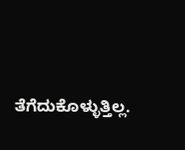ತೆಗೆದುಕೊಳ್ಳುತ್ತಿಲ್ಲ.